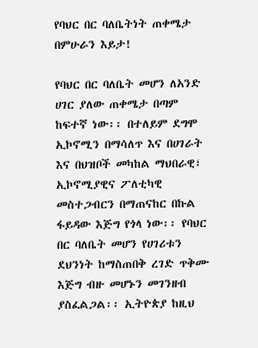የባህር በር ባለቤትነት ጠቀሜታ በምሁራን እይታ!

የባህር በር ባለቤት መሆን ለአንድ  ሀገር ያለው ጠቀሜታ በጣም ከፍተኛ ነው፡፡ በተለይም ደግሞ ኢኮኖሚን በማሳለጥ እና በሀገራት እና በህዝቦች መካከል ማህበራዊ፣ ኢኮኖሚያዊና ፖለቲካዊ መስተጋብርን በማጠናከር በኩል ፋይዳው እጅግ የጎላ ነው፡፡ የባህር በር ባለቤት መሆን የሀገሪቱን ደህንነት ከማስጠበቅ ረገድ ጥቅሙ እጅግ ብዙ መሆኑን መገንዘብ ያስፈልጋል፡፡ ኢትዮጵያ ከዚህ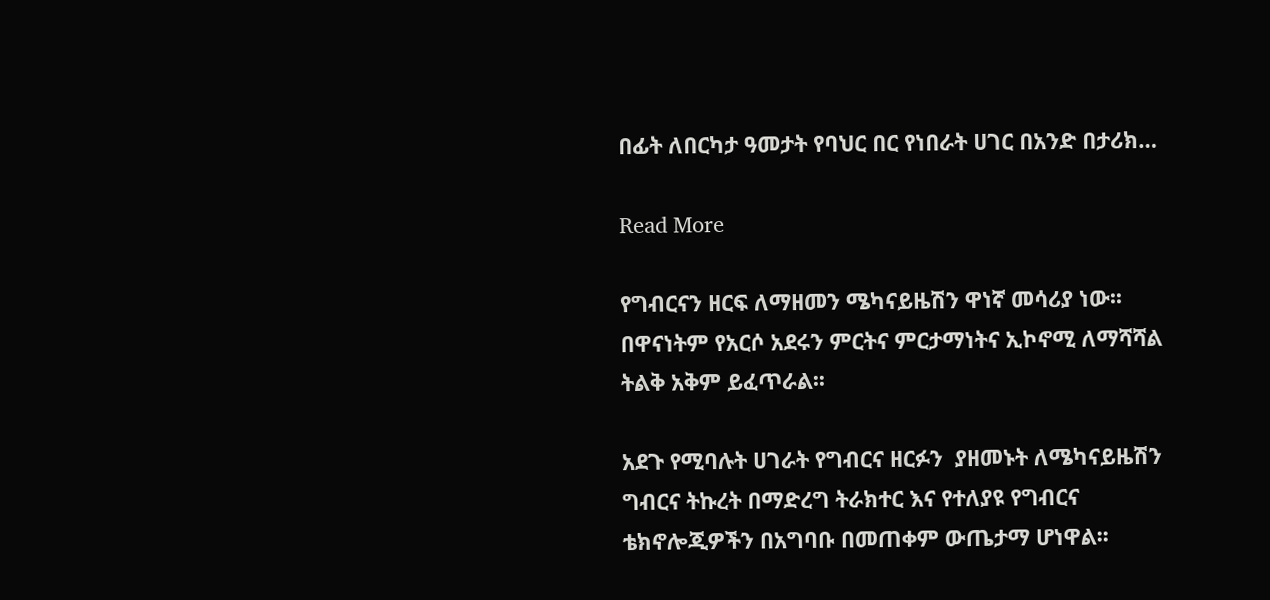በፊት ለበርካታ ዓመታት የባህር በር የነበራት ሀገር በአንድ በታሪክ…

Read More

የግብርናን ዘርፍ ለማዘመን ሜካናይዜሽን ዋነኛ መሳሪያ ነው፡፡ በዋናነትም የአርሶ አደሩን ምርትና ምርታማነትና ኢኮኖሚ ለማሻሻል ትልቅ አቅም ይፈጥራል፡፡

አደጉ የሚባሉት ሀገራት የግብርና ዘርፉን  ያዘመኑት ለሜካናይዜሽን ግብርና ትኩረት በማድረግ ትራክተር እና የተለያዩ የግብርና ቴክኖሎጂዎችን በአግባቡ በመጠቀም ውጤታማ ሆነዋል፡፡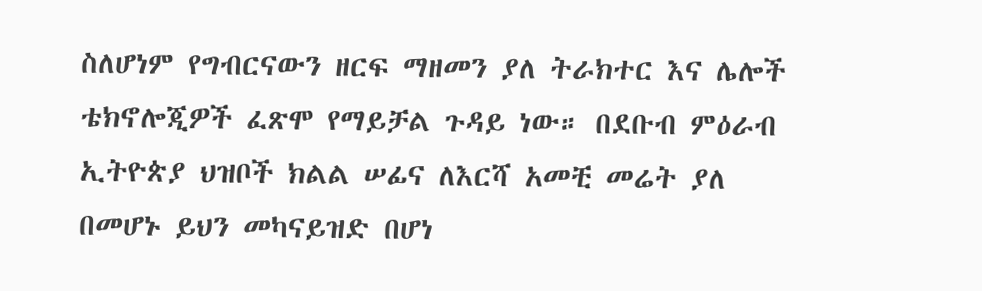ስለሆነም የግብርናውን ዘርፍ ማዘመን ያለ ትራክተር እና ሌሎች ቴክኖሎጂዎች ፈጽሞ የማይቻል ጉዳይ ነው። በደቡብ ምዕራብ ኢትዮጵያ ህዝቦች ክልል ሠፊና ለእርሻ አመቺ መሬት ያለ በመሆኑ ይህን መካናይዝድ በሆነ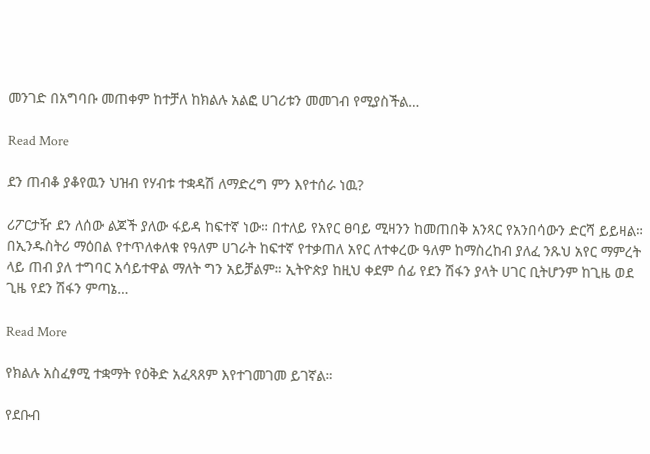መንገድ በአግባቡ መጠቀም ከተቻለ ከክልሉ አልፎ ሀገሪቱን መመገብ የሚያስችል…

Read More

ደን ጠብቆ ያቆየዉን ህዝብ የሃብቱ ተቋዳሽ ለማድረግ ምን እየተሰራ ነዉ?

ሪፖርታዥ ደን ለሰው ልጆች ያለው ፋይዳ ከፍተኛ ነው። በተለይ የአየር ፀባይ ሚዛንን ከመጠበቅ አንጻር የአንበሳውን ድርሻ ይይዛል። በኢንዱስትሪ ማዕበል የተጥለቀለቁ የዓለም ሀገራት ከፍተኛ የተቃጠለ አየር ለተቀረው ዓለም ከማስረከብ ያለፈ ንጹህ አየር ማምረት ላይ ጠብ ያለ ተግባር አሳይተዋል ማለት ግን አይቻልም። ኢትዮጵያ ከዚህ ቀደም ሰፊ የደን ሽፋን ያላት ሀገር ቢትሆንም ከጊዜ ወደ ጊዜ የደን ሽፋን ምጣኔ…

Read More

የክልሉ አስፈፃሚ ተቋማት የዕቅድ አፈጻጸም እየተገመገመ ይገኛል።

የደቡብ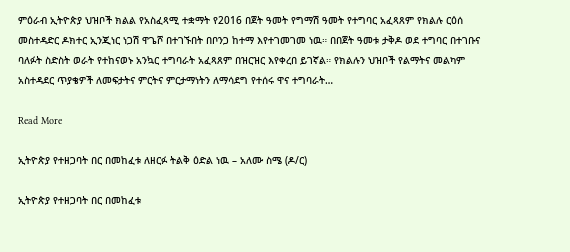ምዕራብ ኢትዮጵያ ህዝቦች ክልል የአስፈጻሚ ተቋማት የ2016 በጀት ዓመት የግማሽ ዓመት የተግባር አፈጻጸም የክልሉ ርዕሰ መስተዳድር ዶክተር ኢንጂነር ነጋሽ ዋጌሾ በተገኙበት በቦንጋ ከተማ እየተገመገመ ነዉ። በበጀት ዓመቱ ታቅዶ ወደ ተግባር በተገቡና ባለፉት ስድስት ወራት የተከናወኑ አንኳር ተግባራት አፈጻጸም በዝርዝር እየቀረበ ይገኛል። የክልሉን ህዝቦች የልማትና መልካም አስተዳደር ጥያቄዎች ለመፍታትና ምርትና ምርታማነትን ለማሳደግ የተሰሩ ዋና ተግባራት…

Read More

ኢትዮጵያ የተዘጋባት በር በመከፈቱ ለዘርፉ ትልቅ ዕድል ነዉ – አለሙ ስሜ (ዶ/ር)

ኢትዮጵያ የተዘጋባት በር በመከፈቱ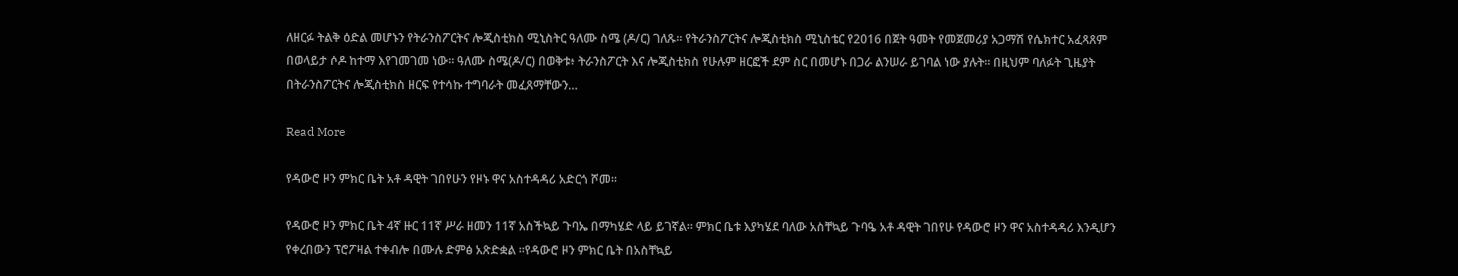ለዘርፉ ትልቅ ዕድል መሆኑን የትራንስፖርትና ሎጂስቲክስ ሚኒስትር ዓለሙ ስሜ (ዶ/ር) ገለጹ፡፡ የትራንስፖርትና ሎጂስቲክስ ሚኒስቴር የ2016 በጀት ዓመት የመጀመሪያ አጋማሽ የሴክተር አፈጻጸም በወላይታ ሶዶ ከተማ እየገመገመ ነው፡፡ ዓለሙ ስሜ(ዶ/ር) በወቅቱ፥ ትራንስፖርት እና ሎጂስቲክስ የሁሉም ዘርፎች ደም ስር በመሆኑ በጋራ ልንሠራ ይገባል ነው ያሉት። በዚህም ባለፉት ጊዜያት በትራንስፖርትና ሎጂስቲክስ ዘርፍ የተሳኩ ተግባራት መፈጸማቸውን…

Read More

የዳውሮ ዞን ምክር ቤት አቶ ዳዊት ገበየሁን የዞኑ ዋና አስተዳዳሪ አድርጎ ሾመ።

የዳውሮ ዞን ምክር ቤት 4ኛ ዙር 11ኛ ሥራ ዘመን 11ኛ አስችኳይ ጉባኤ በማካሄድ ላይ ይገኛል። ምክር ቤቱ እያካሄደ ባለው አስቸኳይ ጉባዔ አቶ ዳዊት ገበየሁ የዳውሮ ዞን ዋና አስተዳዳሪ እንዲሆን የቀረበውን ፕሮፖዛል ተቀብሎ በሙሉ ድምፅ አጽድቋል ።የዳውሮ ዞን ምክር ቤት በአስቸኳይ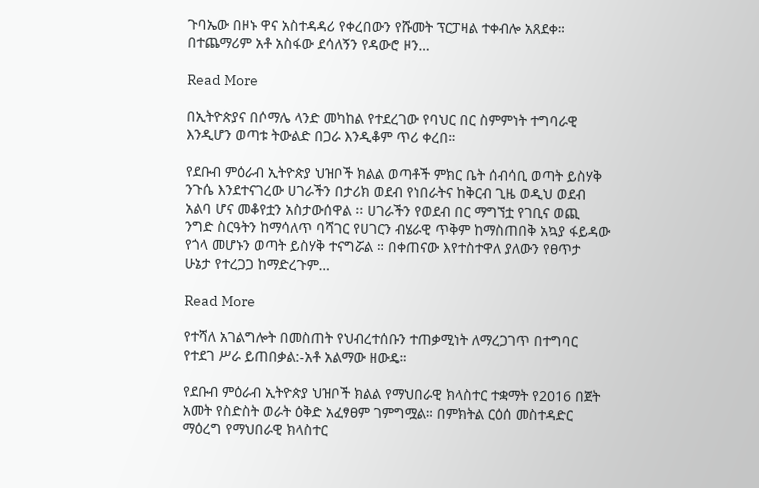ጉባኤው በዞኑ ዋና አስተዳዳሪ የቀረበውን የሹመት ፕርፓዛል ተቀብሎ አጸደቀ። በተጨማሪም አቶ አስፋው ደሳለኝን የዳውሮ ዞን…

Read More

በኢትዮጵያና በሶማሌ ላንድ መካከል የተደረገው የባህር በር ስምምነት ተግባራዊ እንዲሆን ወጣቱ ትውልድ በጋራ እንዲቆም ጥሪ ቀረበ።

የደቡብ ምዕራብ ኢትዮጵያ ህዝቦች ክልል ወጣቶች ምክር ቤት ሰብሳቢ ወጣት ይስሃቅ ንጉሴ እንደተናገረው ሀገራችን በታሪክ ወደብ የነበራትና ከቅርብ ጊዜ ወዲህ ወደብ አልባ ሆና መቆየቷን አስታውሰዋል ፡፡ ሀገራችን የወደብ በር ማግኘቷ የገቢና ወጪ ንግድ ስርዓትን ከማሳለጥ ባሻገር የሀገርን ብሄራዊ ጥቅም ከማስጠበቅ አኳያ ፋይዳው የጎላ መሆኑን ወጣት ይስሃቅ ተናግሯል ። በቀጠናው እየተስተዋለ ያለውን የፀጥታ ሁኔታ የተረጋጋ ከማድረጉም…

Read More

የተሻለ አገልግሎት በመስጠት የህብረተሰቡን ተጠቃሚነት ለማረጋገጥ በተግባር የተደገ ሥራ ይጠበቃል:-አቶ አልማው ዘውዴ።

የደቡብ ምዕራብ ኢትዮጵያ ህዝቦች ክልል የማህበራዊ ክላስተር ተቋማት የ2016 በጀት አመት የስድስት ወራት ዕቅድ አፈፃፀም ገምግሟል። በምክትል ርዕሰ መስተዳድር ማዕረግ የማህበራዊ ክላስተር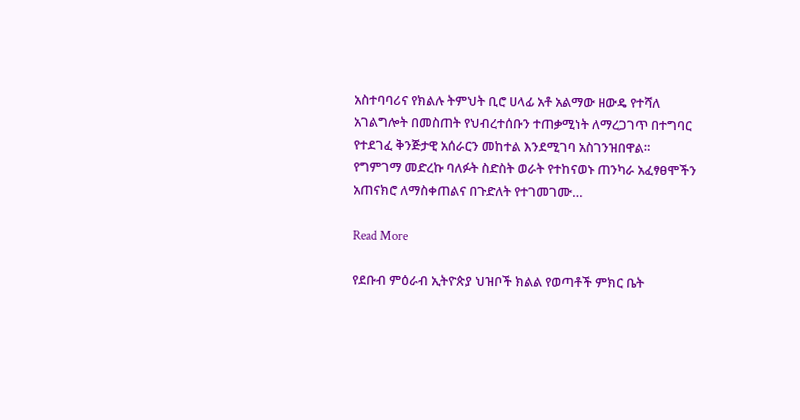አስተባባሪና የክልሉ ትምህት ቢሮ ሀላፊ አቶ አልማው ዘውዴ የተሻለ አገልግሎት በመስጠት የህብረተሰቡን ተጠቃሚነት ለማረጋገጥ በተግባር የተደገፈ ቅንጅታዊ አሰራርን መከተል እንደሚገባ አስገንዝበዋል። የግምገማ መድረኩ ባለፉት ስድስት ወራት የተከናወኑ ጠንካራ አፈፃፀሞችን አጠናክሮ ለማስቀጠልና በጉድለት የተገመገሙ…

Read More

የደቡብ ምዕራብ ኢትዮጵያ ህዝቦች ክልል የወጣቶች ምክር ቤት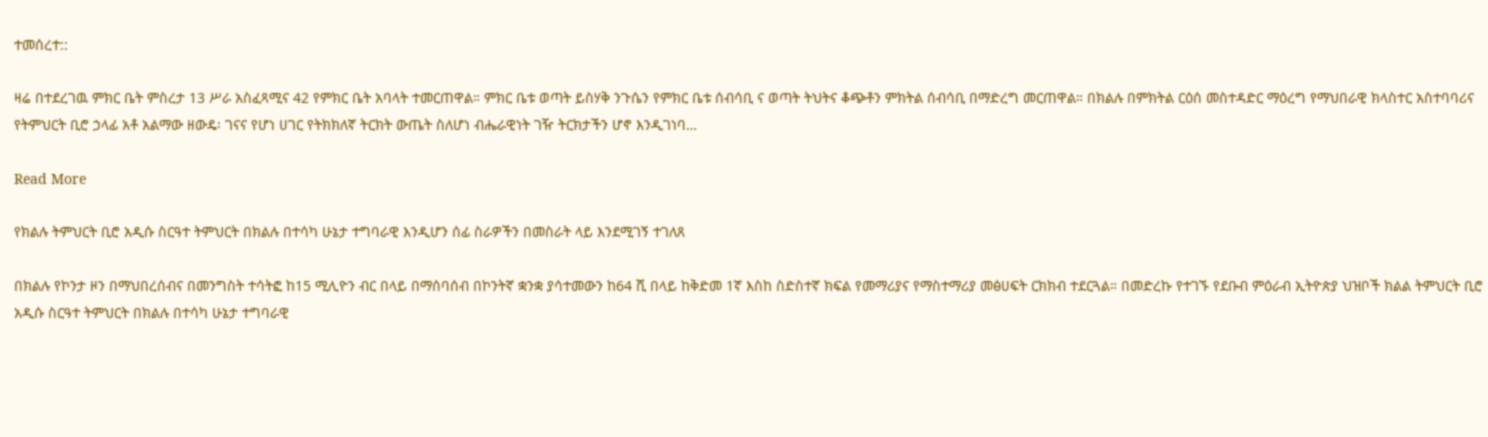ተመሰረተ::

ዛሬ በተደረገዉ ምክር ቤት ምስረታ 13 ሥራ አስፈጻሚና 42 የምክር ቤት አባላት ተመርጠዋል። ምክር ቤቱ ወጣት ይስሃቅ ንጉሴን የምክር ቤቱ ሰብሳቢ ና ወጣት ትህትና ቆጭቶን ምክትል ሰብሳቢ በማድረግ መርጠዋል። በክልሉ በምክትል ርዕሰ መስተዳድር ማዕረግ የማህበራዊ ክላስተር አስተባባሪና የትምህርት ቢሮ ኃላፊ አቶ አልማው ዘውዴ፡ ገናና የሆነ ሀገር የትክክለኛ ትርክት ውጤት ስለሆነ ብሔራዊነት ገዥ ትርክታችን ሆኖ እንዲገነባ…

Read More

የክልሉ ትምህርት ቢሮ አዲሱ ስርዓተ ትምህርት በክልሉ በተሳካ ሁኔታ ተግባራዊ እንዲሆን ሰፊ ስራዎችን በመስራት ላይ እንደሚገኝ ተገለጸ

በክልሉ የኮንታ ዞን በማህበረሰብና በመንግስት ተሳትፎ ከ15 ሚሊዮን ብር በላይ በማሰባሰብ በኮንትኛ ቋንቋ ያሳተመውን ከ64 ሺ በላይ ከቅድመ 1ኛ እስከ ስድስተኛ ክፍል የመማሪያና የማስተማሪያ መፅሀፍት ርክክብ ተደርጓል። በመድረኩ የተገኙ የደቡብ ምዕራብ ኢትዮጵያ ህዝቦች ክልል ትምህርት ቢሮ አዲሱ ስርዓተ ትምህርት በክልሉ በተሳካ ሁኔታ ተግባራዊ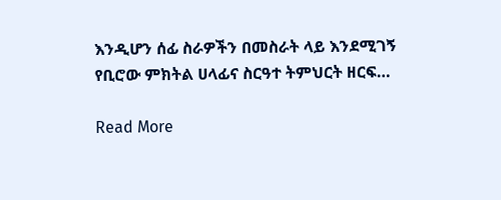እንዲሆን ሰፊ ስራዎችን በመስራት ላይ እንደሚገኝ የቢሮው ምክትል ሀላፊና ስርዓተ ትምህርት ዘርፍ…

Read More